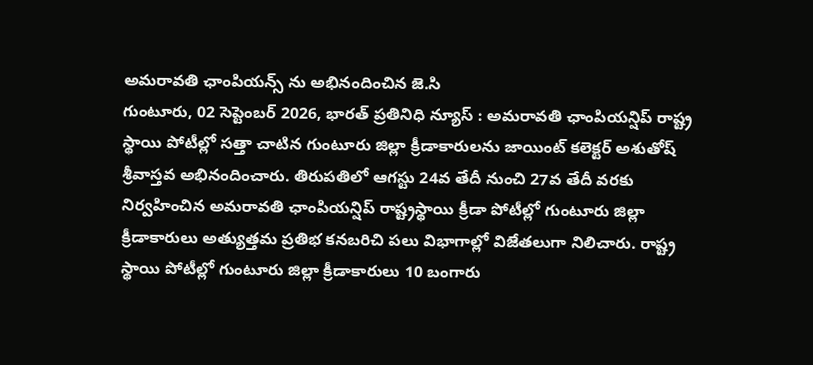అమరావతి ఛాంపియన్స్ ను అభినందించిన జె.సి
గుంటూరు, 02 సెప్టెంబర్ 2026, భారత్ ప్రతినిధి న్యూస్ : అమరావతి ఛాంపియన్షిప్ రాష్ట్ర స్థాయి పోటీల్లో సత్తా చాటిన గుంటూరు జిల్లా క్రీడాకారులను జాయింట్ కలెక్టర్ అశుతోష్ శ్రీవాస్తవ అభినందించారు. తిరుపతిలో ఆగస్టు 24వ తేదీ నుంచి 27వ తేదీ వరకు నిర్వహించిన అమరావతి ఛాంపియన్షిప్ రాష్ట్రస్థాయి క్రీడా పోటీల్లో గుంటూరు జిల్లా క్రీడాకారులు అత్యుత్తమ ప్రతిభ కనబరిచి పలు విభాగాల్లో విజేతలుగా నిలిచారు. రాష్ట్ర స్థాయి పోటీల్లో గుంటూరు జిల్లా క్రీడాకారులు 10 బంగారు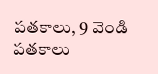పతకాలు, 9 వెండి పతకాలు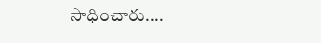సాధించారు....